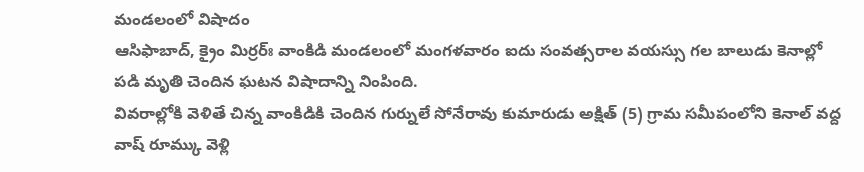మండలంలో విషాదం
ఆసిఫాబాద్, క్రైం మిర్రర్ః వాంకిడి మండలంలో మంగళవారం ఐదు సంవత్సరాల వయస్సు గల బాలుడు కెనాల్లో పడి మృతి చెందిన ఘటన విషాదాన్ని నింపింది.
వివరాల్లోకి వెళితే చిన్న వాంకిడికి చెందిన గుర్నులే సోనేరావు కుమారుడు అక్షిత్ (5) గ్రామ సమీపంలోని కెనాల్ వద్ద వాష్ రూమ్కు వెళ్లి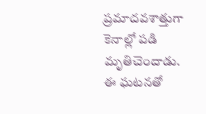ప్రమాదవశాత్తుగా కెనాల్లో పడి మృతిచెందాడు.
ఈ ఘటనతో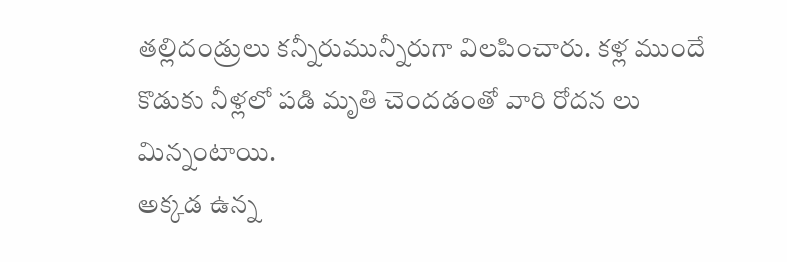తల్లిదండ్రులు కన్నీరుమున్నీరుగా విలపించారు. కళ్ల ముందే కొడుకు నీళ్లలో పడి మృతి చెందడంతో వారి రోదన లు మిన్నంటాయి.
అక్కడ ఉన్న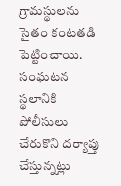గ్రామస్థులను సైతం కంటతడి పెట్టించాయి. సంఘటన స్థలానికి పోలీసులు చేరుకొని దర్యాప్తు చేస్తున్నట్లు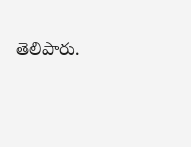తెలిపారు.